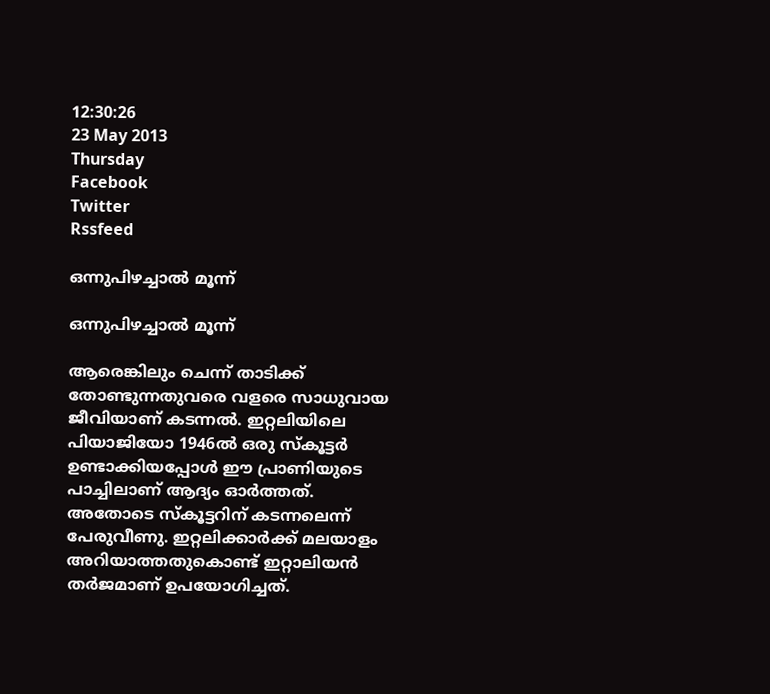12:30:26
23 May 2013
Thursday
Facebook
Twitter
Rssfeed

ഒന്നുപിഴച്ചാല്‍ മൂന്ന്

ഒന്നുപിഴച്ചാല്‍ മൂന്ന്

ആരെങ്കിലും ചെന്ന് താടിക്ക് തോണ്ടുന്നതുവരെ വളരെ സാധുവായ ജീവിയാണ് കടന്നല്‍. ഇറ്റലിയിലെ പിയാജിയോ 1946ല്‍ ഒരു സ്കൂട്ടര്‍ ഉണ്ടാക്കിയപ്പോള്‍ ഈ പ്രാണിയുടെ പാച്ചിലാണ് ആദ്യം ഓര്‍ത്തത്. അതോടെ സ്കൂട്ടറിന് കടന്നലെന്ന് പേരുവീണു. ഇറ്റലിക്കാര്‍ക്ക് മലയാളം അറിയാത്തതുകൊണ്ട് ഇറ്റാലിയന്‍ തര്‍ജമാണ് ഉപയോഗിച്ചത്.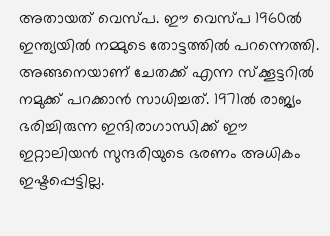അതായത് വെസ്പ. ഈ വെസ്പ 1960ല്‍ ഇന്ത്യയില്‍ നമ്മുടെ തോട്ടത്തില്‍ പറന്നെത്തി. അങ്ങനെയാണ് ചേതക്ക് എന്ന സ്ക്കൂട്ടറില്‍ നമുക്ക് പറക്കാന്‍ സാധിച്ചത്. 1971ല്‍ രാജ്യം ഭരിച്ചിരുന്ന ഇന്ദിരാഗാന്ധിക്ക് ഈ ഇറ്റാലിയന്‍ സുന്ദരിയുടെ ഭരണം അധികം ഇഷ്ടപ്പെട്ടില്ല.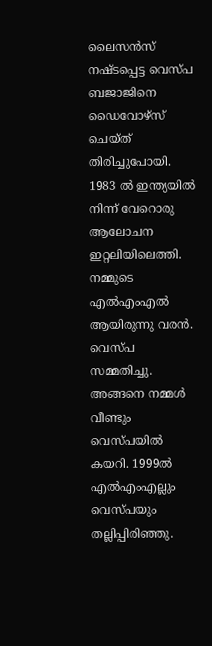ലൈസന്‍സ് നഷ്ടപ്പെട്ട വെസ്പ ബജാജിനെ ഡൈവോഴ്സ് ചെയ്ത് തിരിച്ചുപോയി. 1983 ല്‍ ഇന്ത്യയില്‍ നിന്ന് വേറൊരു ആലോചന ഇറ്റലിയിലെത്തി. നമ്മുടെ എല്‍എംഎല്‍ ആയിരുന്നു വരന്‍. വെസ്പ സമ്മതിച്ചു. അങ്ങനെ നമ്മള്‍ വീണ്ടും വെസ്പയില്‍ കയറി. 1999ല്‍ എല്‍എംഎല്ലും വെസ്പയും തല്ലിപ്പിരിഞ്ഞു.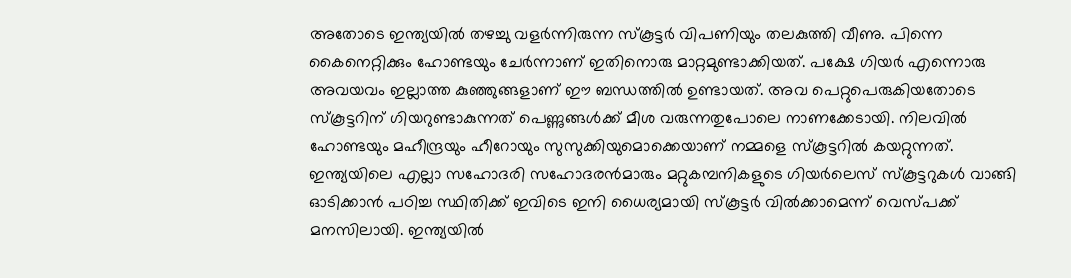അതോടെ ഇന്ത്യയില്‍ തഴച്ചു വളര്‍ന്നിരുന്ന സ്കൂട്ടര്‍ വിപണിയും തലകുത്തി വീണു. പിന്നെ കൈനെറ്റിക്കും ഹോണ്ടയും ചേര്‍ന്നാണ് ഇതിനൊരു മാറ്റമുണ്ടാക്കിയത്. പക്ഷേ ഗിയര്‍ എന്നൊരു അവയവം ഇല്ലാത്ത കുഞ്ഞുങ്ങളാണ് ഈ ബന്ധത്തില്‍ ഉണ്ടായത്. അവ പെറ്റുപെരുകിയതോടെ സ്കൂട്ടറിന് ഗിയറുണ്ടാകുന്നത് പെണ്ണുങ്ങള്‍ക്ക് മീശ വരുന്നതുപോലെ നാണക്കേടായി. നിലവില്‍ ഹോണ്ടയും മഹീന്ദ്രയും ഹീറോയും സുസുക്കിയുമൊക്കെയാണ് നമ്മളെ സ്കൂട്ടറില്‍ കയറ്റുന്നത്. ഇന്ത്യയിലെ എല്ലാ സഹോദരി സഹോദരന്‍മാരും മറ്റുകമ്പനികളുടെ ഗിയര്‍ലെസ് സ്കൂട്ടറുകള്‍ വാങ്ങി ഓടിക്കാന്‍ പഠിച്ച സ്ഥിതിക്ക് ഇവിടെ ഇനി ധൈര്യമായി സ്കൂട്ടര്‍ വില്‍ക്കാമെന്ന് വെസ്പക്ക് മനസിലായി. ഇന്ത്യയില്‍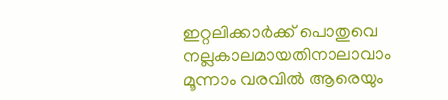ഇറ്റലിക്കാര്‍ക്ക് പൊതുവെ നല്ലകാലമായതിനാലാവാം മൂന്നാം വരവില്‍ ആരെയും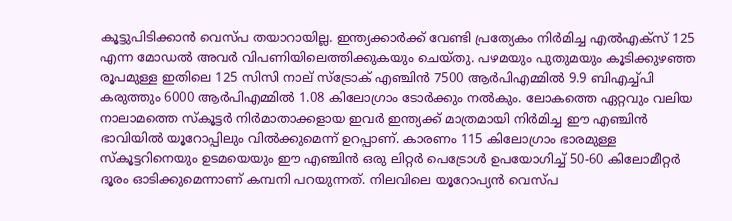കൂട്ടുപിടിക്കാന്‍ വെസ്പ തയാറായില്ല. ഇന്ത്യക്കാര്‍ക്ക് വേണ്ടി പ്രത്യേകം നിര്‍മിച്ച എല്‍എക്സ് 125 എന്ന മോഡല്‍ അവര്‍ വിപണിയിലെത്തിക്കുകയും ചെയ്തു. പഴമയും പുതുമയും കൂടിക്കുഴഞ്ഞ രൂപമുള്ള ഇതിലെ 125 സിസി നാല് സ്ട്രോക് എഞ്ചിന്‍ 7500 ആര്‍പിഎമ്മില്‍ 9.9 ബിഎച്ച്പി കരുത്തും 6000 ആര്‍പിഎമ്മില്‍ 1.08 കിലോഗ്രാം ടോര്‍ക്കും നല്‍കും. ലോകത്തെ ഏറ്റവും വലിയ നാലാമത്തെ സ്കൂട്ടര്‍ നിര്‍മാതാക്കളായ ഇവര്‍ ഇന്ത്യക്ക് മാത്രമായി നിര്‍മിച്ച ഈ എഞ്ചിന്‍ ഭാവിയില്‍ യൂറോപ്പിലും വില്‍ക്കുമെന്ന് ഉറപ്പാണ്. കാരണം 115 കിലോഗ്രാം ഭാരമുള്ള സ്കൂട്ടറിനെയും ഉടമയെയും ഈ എഞ്ചിന്‍ ഒരു ലിറ്റര്‍ പെട്രോള്‍ ഉപയോഗിച്ച് 50-60 കിലോമീറ്റര്‍ ദൂരം ഓടിക്കുമെന്നാണ് കമ്പനി പറയുന്നത്. നിലവിലെ യൂറോപ്യന്‍ വെസ്പ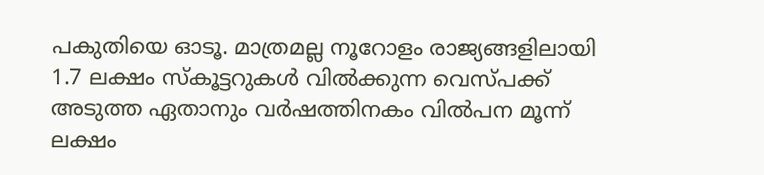പകുതിയെ ഓടൂ. മാത്രമല്ല നൂറോളം രാജ്യങ്ങളിലായി 1.7 ലക്ഷം സ്കൂട്ടറുകള്‍ വില്‍ക്കുന്ന വെസ്പക്ക് അടുത്ത ഏതാനും വര്‍ഷത്തിനകം വില്‍പന മൂന്ന് ലക്ഷം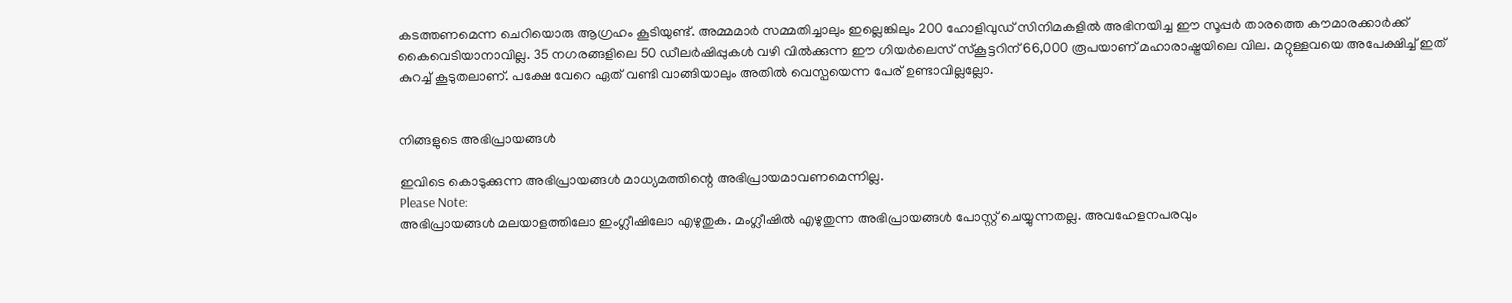കടത്തണമെന്ന ചെറിയൊരു ആഗ്രഹം കൂടിയുണ്ട്. അമ്മമാര്‍ സമ്മതിച്ചാലും ഇല്ലെങ്കിലും 200 ഹോളിവുഡ് സിനിമകളില്‍ അഭിനയിച്ച ഈ സൂപ്പര്‍ താരത്തെ കൗമാരക്കാര്‍ക്ക് കൈവെടിയാനാവില്ല. 35 നഗരങ്ങളിലെ 50 ഡീലര്‍ഷിപ്പുകള്‍ വഴി വില്‍ക്കുന്ന ഈ ഗിയര്‍ലെസ് സ്കൂട്ടറിന് 66,000 രൂപയാണ് മഹാരാഷ്ട്രയിലെ വില. മറ്റുള്ളവയെ അപേക്ഷിച്ച് ഇത് കുറച്ച് കൂടുതലാണ്. പക്ഷേ വേറെ ഏത് വണ്ടി വാങ്ങിയാലും അതില്‍ വെസ്പയെന്ന പേര് ഉണ്ടാവില്ലല്ലോ.


നിങ്ങളുടെ അഭിപ്രായങ്ങള്‍

ഇവിടെ കൊടുക്കുന്ന അഭിപ്രായങ്ങള്‍ മാധ്യമത്തിന്റെ അഭിപ്രായമാവണമെന്നില്ല.
Please Note:
അഭിപ്രായങ്ങള്‍ മലയാളത്തിലോ ഇംഗ്ലീഷിലോ എഴുതുക. മംഗ്ലീഷില്‍ എഴുതുന്ന അഭിപ്രായങ്ങള്‍ പോസ്റ്റ് ചെയ്യുന്നതല്ല. അവഹേളനപരവും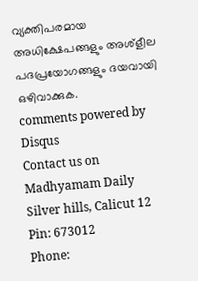വ്യക്തിപരമായ അധിക്ഷേപങ്ങളും അശ്ളീല പദപ്രയോഗങ്ങളും ദയവായി ഒഴിവാക്കുക.
comments powered by Disqus
Contact us on
Madhyamam Daily
Silver hills, Calicut 12
Pin: 673012
Phone: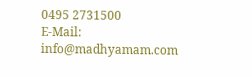0495 2731500
E-Mail: info@madhyamam.com